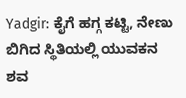Yadgir: ಕೈಗೆ ಹಗ್ಗ ಕಟ್ಟಿ, ನೇಣು ಬಿಗಿದ ಸ್ಥಿತಿಯಲ್ಲಿ ಯುವಕನ ಶವ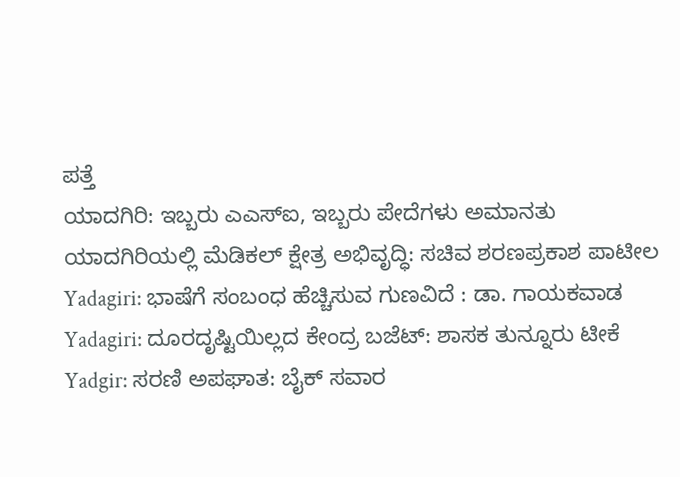ಪತ್ತೆ
ಯಾದಗಿರಿ: ಇಬ್ಬರು ಎಎಸ್ಐ, ಇಬ್ಬರು ಪೇದೆಗಳು ಅಮಾನತು
ಯಾದಗಿರಿಯಲ್ಲಿ ಮೆಡಿಕಲ್ ಕ್ಷೇತ್ರ ಅಭಿವೃದ್ಧಿ: ಸಚಿವ ಶರಣಪ್ರಕಾಶ ಪಾಟೀಲ
Yadagiri: ಭಾಷೆಗೆ ಸಂಬಂಧ ಹೆಚ್ಚಿಸುವ ಗುಣವಿದೆ : ಡಾ. ಗಾಯಕವಾಡ
Yadagiri: ದೂರದೃಷ್ಟಿಯಿಲ್ಲದ ಕೇಂದ್ರ ಬಜೆಟ್: ಶಾಸಕ ತುನ್ನೂರು ಟೀಕೆ
Yadgir: ಸರಣಿ ಅಪಘಾತ: ಬೈಕ್ ಸವಾರ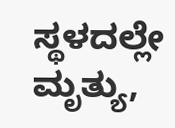ಸ್ಥಳದಲ್ಲೇ ಮೃತ್ಯು,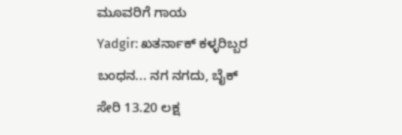ಮೂವರಿಗೆ ಗಾಯ
Yadgir: ಖತರ್ನಾಕ್ ಕಳ್ಳರಿಬ್ಬರ ಬಂಧನ... ನಗ ನಗದು, ಬೈಕ್ ಸೇರಿ 13.20 ಲಕ್ಷ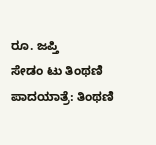ರೂ. ಜಪ್ತಿ
ಸೇಡಂ ಟು ತಿಂಥಣಿ ಪಾದಯಾತ್ರೆ: ತಿಂಥಣಿ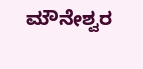ಮೌನೇಶ್ವರ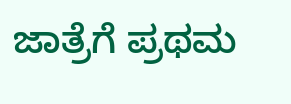ಜಾತ್ರೆಗೆ ಪ್ರಥಮ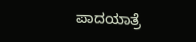ಪಾದಯಾತ್ರೆ